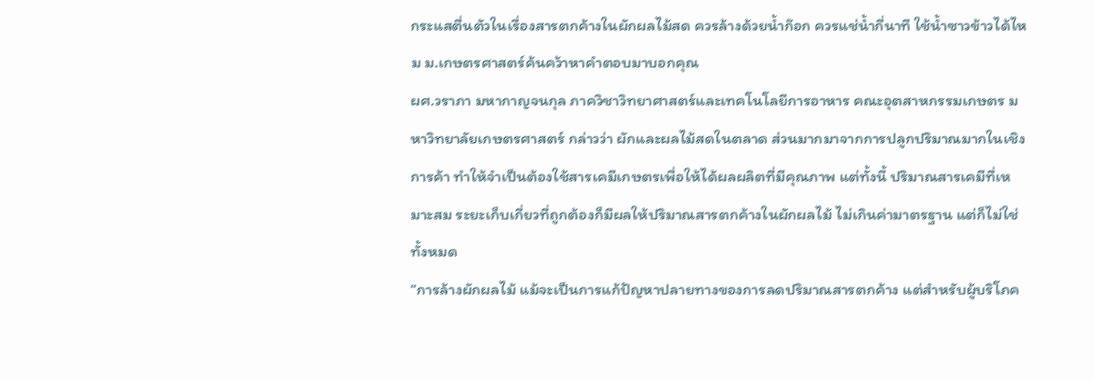กระแสตื่นตัวในเรื่องสารตกค้างในผักผลไม้สด ควรล้างด้วยน้ำก๊อก ควรแช่น้ำกี่นาที ใช้น้ำซาวข้าวได้ไหม ม.เกษตรศาสตร์ค้นคว้าหาคำตอบมาบอกคุณ
ผศ.วราภา มหากาญจนกุล ภาควิชาวิทยาศาสตร์และเทคโนโลยีการอาหาร คณะอุตสาหกรรมเกษตร มหาวิทยาลัยเกษตรศาสตร์ กล่าวว่า ผักและผลไม้สดในตลาด ส่วนมากมาจากการปลูกปริมาณมากในเชิงการค้า ทำให้จำเป็นต้องใช้สารเคมีเกษตรเพื่อให้ได้ผลผลิตที่มีคุณภาพ แต่ทั้งนี้ ปริมาณสารเคมีที่เหมาะสม ระยะเก็บเกี่ยวที่ถูกต้องก็มีผลให้ปริมาณสารตกค้างในผักผลไม้ ไม่เกินค่ามาตรฐาน แต่ก็ไม่ใช่ทั้งหมด
“การล้างผักผลไม้ แม้จะเป็นการแก้ปัญหาปลายทางของการลดปริมาณสารตกค้าง แต่สำหรับผู้บริโภค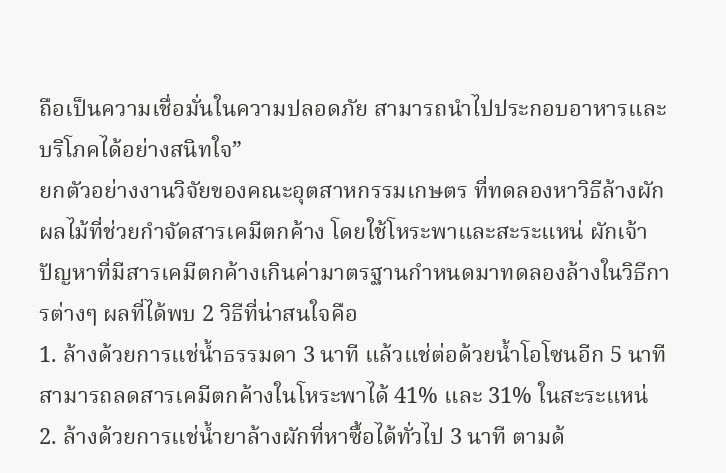ถือเป็นความเชื่อมั่นในความปลอดภัย สามารถนำไปประกอบอาหารและบริโภคได้อย่างสนิทใจ”
ยกตัวอย่างงานวิจัยของคณะอุตสาหกรรมเกษตร ที่ทดลองหาวิธีล้างผักผลไม้ที่ช่วยกำจัดสารเคมีตกค้าง โดยใช้โหระพาและสะระแหน่ ผักเจ้าปัญหาที่มีสารเคมีตกค้างเกินค่ามาตรฐานกำหนดมาทดลองล้างในวิธีการต่างๆ ผลที่ได้พบ 2 วิธีที่น่าสนใจคือ
1. ล้างด้วยการแช่น้ำธรรมดา 3 นาที แล้วแช่ต่อด้วยน้ำโอโซนอีก 5 นาที สามารถลดสารเคมีตกค้างในโหระพาได้ 41% และ 31% ในสะระแหน่
2. ล้างด้วยการแช่น้ำยาล้างผักที่หาซื้อได้ทั่วไป 3 นาที ตามด้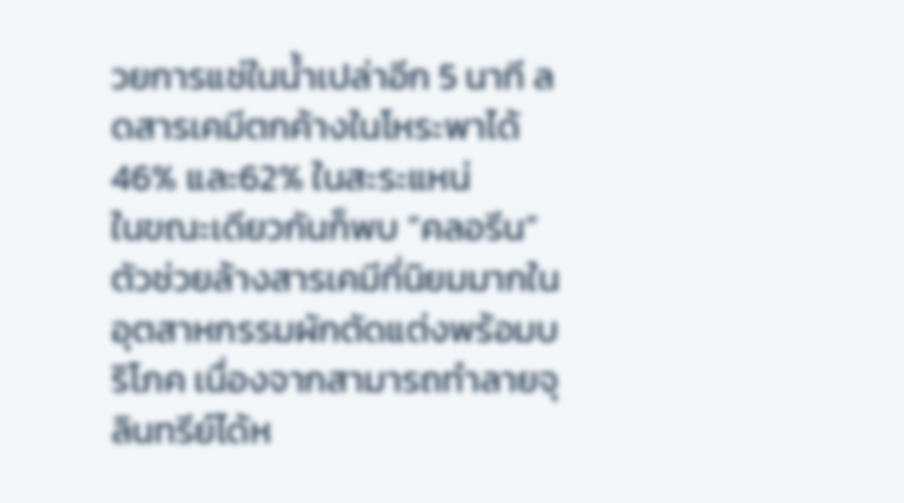วยการแช่ในน้ำเปล่าอีก 5 นาที ลดสารเคมีตกค้างในโหระพาได้ 46% และ62% ในสะระแหน่
ในขณะเดียวกันก็พบ “คลอรีน” ตัวช่วยล้างสารเคมีที่นิยมมากในอุตสาหกรรมผักตัดแต่งพร้อมบริโภค เนื่องจากสามารถทำลายจุลินทรีย์ได้ห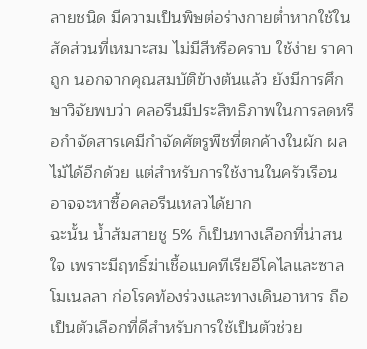ลายชนิด มีความเป็นพิษต่อร่างกายต่ำหากใช้ในสัดส่วนที่เหมาะสม ไม่มีสีหรือคราบ ใช้ง่าย ราคาถูก นอกจากคุณสมบัติข้างต้นแล้ว ยังมีการศึกษาวิจัยพบว่า คลอรีนมีประสิทธิภาพในการลดหรือกำจัดสารเคมีกำจัดศัตรูพืชที่ตกค้างในผัก ผลไม้ได้อีกด้วย แต่สำหรับการใช้งานในครัวเรือนอาจจะหาซื้อคลอรีนเหลวได้ยาก
ฉะนั้น น้ำส้มสายชู 5% ก็เป็นทางเลือกที่น่าสนใจ เพราะมีฤทธิ์ฆ่าเชื้อแบคทีเรียอีโคไลและซาลโมเนลลา ก่อโรคท้องร่วงและทางเดินอาหาร ถือเป็นตัวเลือกที่ดีสำหรับการใช้เป็นตัวช่วย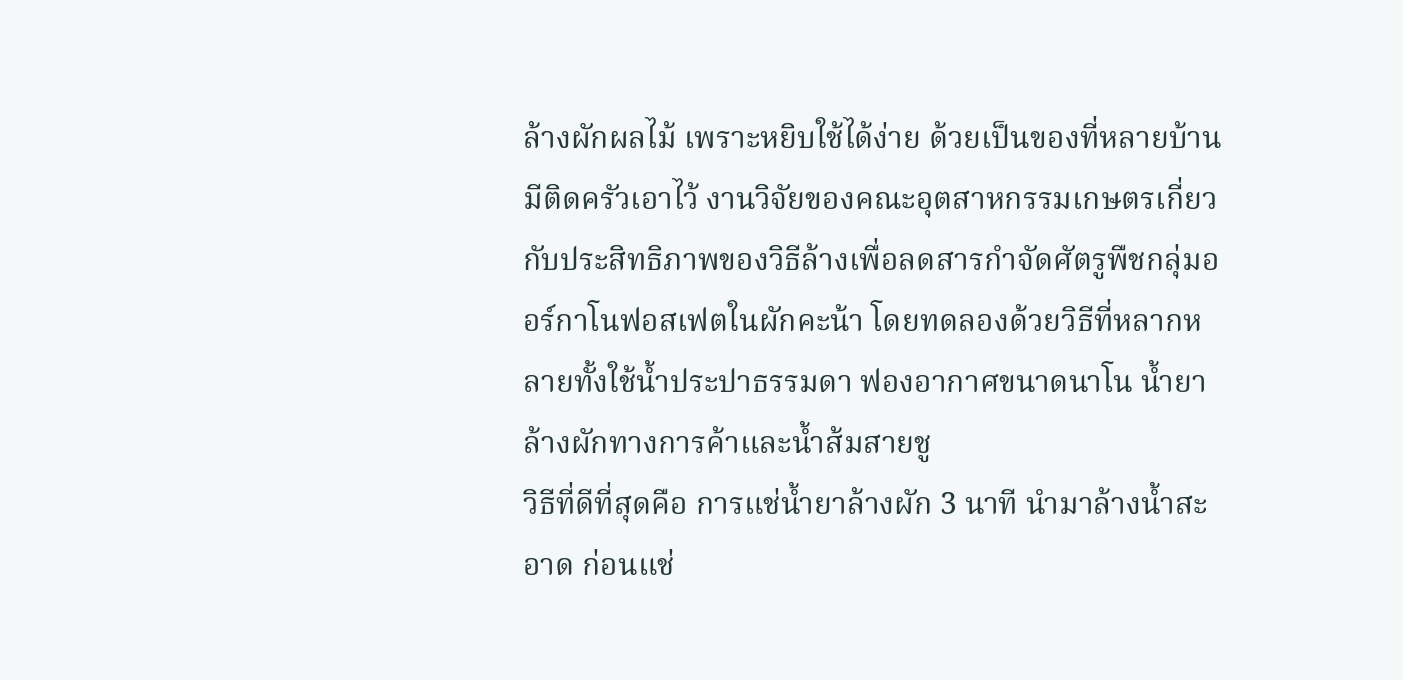ล้างผักผลไม้ เพราะหยิบใช้ได้ง่าย ด้วยเป็นของที่หลายบ้านมีติดครัวเอาไว้ งานวิจัยของคณะอุตสาหกรรมเกษตรเกี่ยวกับประสิทธิภาพของวิธีล้างเพื่อลดสารกำจัดศัตรูพืชกลุ่มออร์กาโนฟอสเฟตในผักคะน้า โดยทดลองด้วยวิธีที่หลากหลายทั้งใช้น้ำประปาธรรมดา ฟองอากาศขนาดนาโน น้ำยาล้างผักทางการค้าและน้ำส้มสายชู
วิธีที่ดีที่สุดคือ การแช่น้ำยาล้างผัก 3 นาที นำมาล้างน้ำสะอาด ก่อนแช่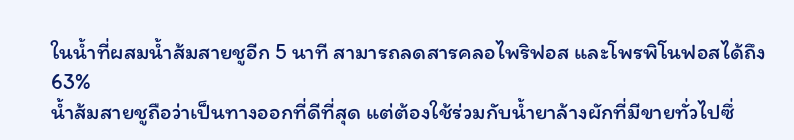ในน้ำที่ผสมน้ำส้มสายชูอีก 5 นาที สามารถลดสารคลอไพริฟอส และโพรพิโนฟอสได้ถึง 63%
น้ำส้มสายชูถือว่าเป็นทางออกที่ดีที่สุด แต่ต้องใช้ร่วมกับน้ำยาล้างผักที่มีขายทั่วไปซึ่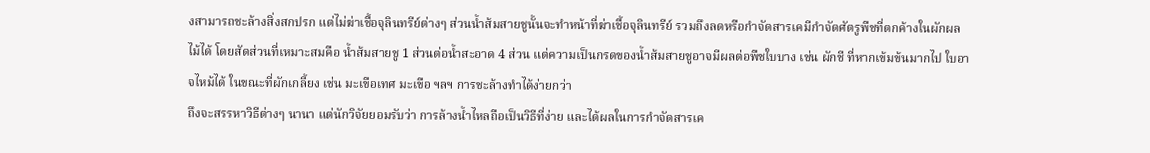งสามารถชะล้างสิ่งสกปรก แต่ไม่ฆ่าเชื้อจุลินทรีย์ต่างๆ ส่วนน้ำส้มสายชูนั้นจะทำหน้าที่ฆ่าเชื้อจุลินทรีย์ รวมถึงลดหรือกำจัดสารเคมีกำจัดศัตรูพืชที่ตกค้างในผักผลไม้ได้ โดยสัดส่วนที่เหมาะสมคือ น้ำส้มสายชู 1 ส่วนต่อน้ำสะอาด 4 ส่วน แต่ความเป็นกรดของน้ำส้มสายชูอาจมีผลต่อพืชใบบาง เช่น ผักชี ที่หากเข้มข้นมากไป ใบอาจไหม้ได้ ในขณะที่ผักเกลี้ยง เช่น มะเขือเทศ มะเขือ ฯลฯ การชะล้างทำได้ง่ายกว่า
ถึงจะสรรหาวิธีต่างๆ นานา แต่นักวิจัยยอมรับว่า การล้างน้ำไหลถือเป็นวิธีที่ง่าย และได้ผลในการกำจัดสารเค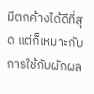มีตกค้างได้ดีที่สุด แต่ก็เหมาะกับการใช้กับผักผล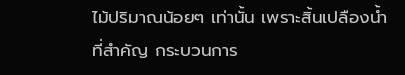ไม้ปริมาณน้อยๆ เท่านั้น เพราะสิ้นเปลืองน้ำ ที่สำคัญ กระบวนการ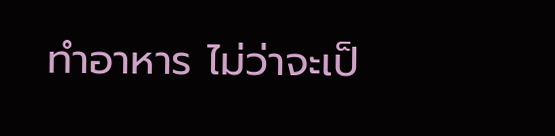ทำอาหาร ไม่ว่าจะเป็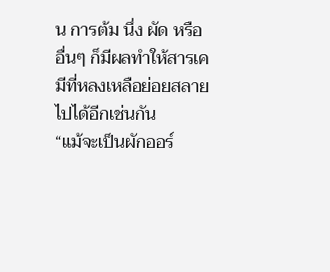น การต้ม นึ่ง ผัด หรืออื่นๆ ก็มีผลทำให้สารเคมีที่หลงเหลือย่อยสลายไปได้อีกเช่นกัน
“แม้จะเป็นผักออร์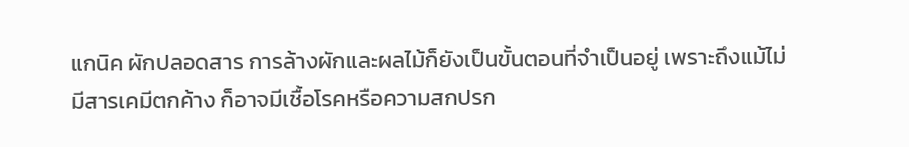แกนิค ผักปลอดสาร การล้างผักและผลไม้ก็ยังเป็นขั้นตอนที่จำเป็นอยู่ เพราะถึงแม้ไม่มีสารเคมีตกค้าง ก็อาจมีเชื้อโรคหรือความสกปรก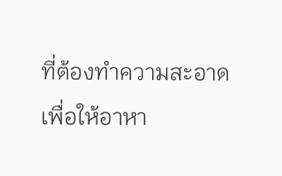ที่ต้องทำความสะอาด เพื่อให้อาหา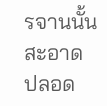รจานนั้น สะอาด ปลอด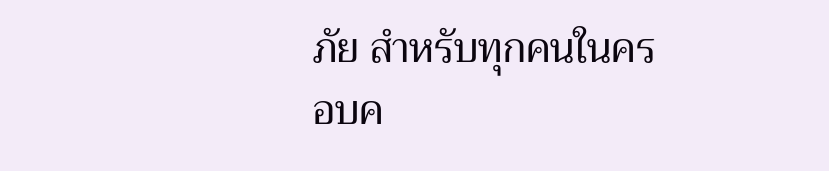ภัย สำหรับทุกคนในครอบค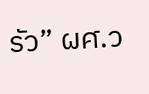รัว” ผศ.ว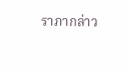ราภากล่าว